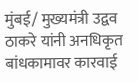मुंबई/ मुख्यमंत्री उद्वव ठाकरे यांनी अनधिकृत बांधकामावर कारवाई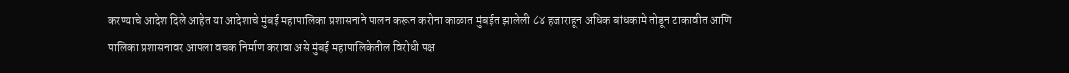करण्याचे आदेश दिले आहेत या आदेशाचे मुंबई महापालिका प्रशासनाने पालन करून करोना काळात मुंबईत झालेली ८४ हजाराहून अधिक बांधकामे तोडून टाकावीत आणि पालिका प्रशासनावर आपला वचक निर्माण करावा असे मुंबई महापालिकेतील विरोधी पक्ष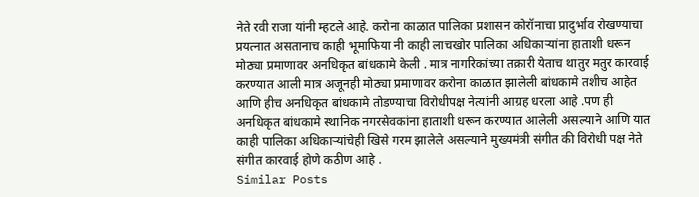नेते रवी राजा यांनी म्हटले आहे. करोना काळात पालिका प्रशासन कोरॉनाचा प्रादुर्भाव रोखण्याचा प्रयत्नात असतानाच काही भूमाफिया नी काही लाचखोर पालिका अधिकाऱ्यांना हाताशी धरून मोठ्या प्रमाणावर अनधिकृत बांधकामे केली . मात्र नागरिकांच्या तक्रारी येताच थातुर मतुर कारवाई करण्यात आली मात्र अजूनही मोठ्या प्रमाणावर करोना काळात झालेली बांधकामे तशीच आहेत आणि हीच अनधिकृत बांधकामे तोडण्याचा विरोधीपक्ष नेत्यांनी आग्रह धरला आहे .पण ही अनधिकृत बांधकामे स्थानिक नगरसेवकांना हाताशी धरून करण्यात आलेली असल्याने आणि यात काही पालिका अधिकाऱ्यांचेही खिसे गरम झालेले असल्याने मुख्यमंत्री संगीत की विरोधी पक्ष नेते संगीत कारवाई होणे कठीण आहे .
Similar Posts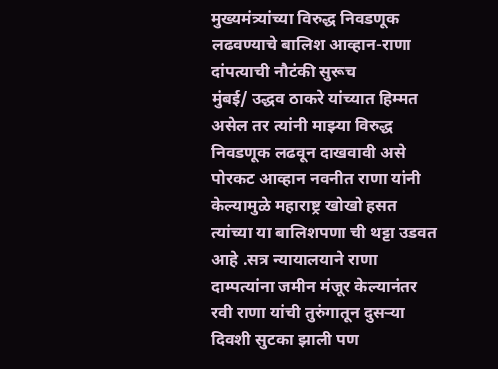मुख्यमंत्र्यांच्या विरुद्ध निवडणूक लढवण्याचे बालिश आव्हान-राणा दांपत्याची नौटंकी सुरूच
मुंबई/ उद्धव ठाकरे यांच्यात हिम्मत असेल तर त्यांनी माझ्या विरुद्ध निवडणूक लढवून दाखवावी असे पोरकट आव्हान नवनीत राणा यांनी केल्यामुळे महाराष्ट्र खोखो हसत त्यांच्या या बालिशपणा ची थट्टा उडवत आहे .सत्र न्यायालयाने राणा दाम्पत्यांना जमीन मंजूर केल्यानंतर रवी राणा यांची तुरुंगातून दुसऱ्या दिवशी सुटका झाली पण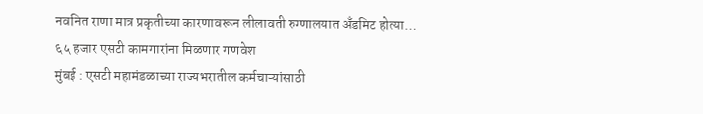नवनित राणा मात्र प्रकृतीच्या कारणावरून लीलावती रुग्णालयात अँडमिट होत्या…
६५ हजार एसटी कामगारांना मिळणार गणवेश
मुंबई : एसटी महामंडळाच्या राज्यभरातील कर्मचाऱ्यांसाठी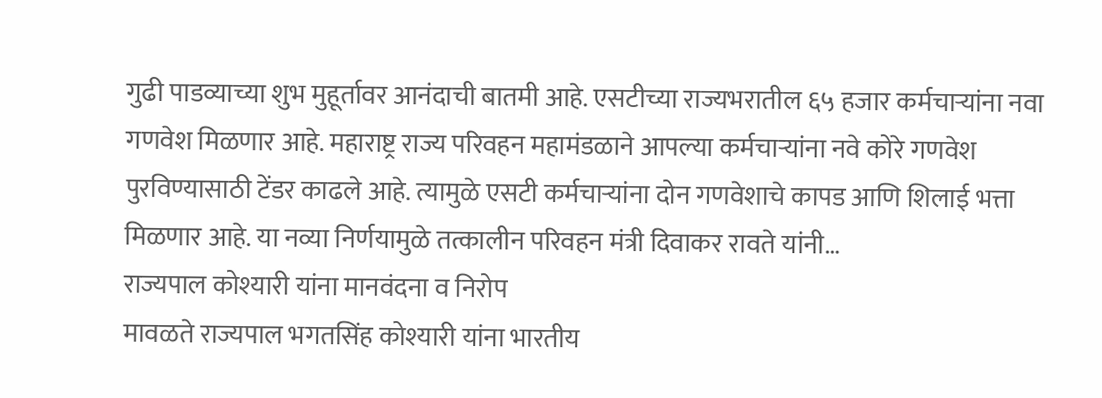गुढी पाडव्याच्या शुभ मुहूर्तावर आनंदाची बातमी आहे. एसटीच्या राज्यभरातील ६५ हजार कर्मचाऱ्यांना नवा गणवेश मिळणार आहे. महाराष्ट्र राज्य परिवहन महामंडळाने आपल्या कर्मचाऱ्यांना नवे कोरे गणवेश पुरविण्यासाठी टेंडर काढले आहे. त्यामुळे एसटी कर्मचाऱ्यांना दोन गणवेशाचे कापड आणि शिलाई भत्ता मिळणार आहे. या नव्या निर्णयामुळे तत्कालीन परिवहन मंत्री दिवाकर रावते यांनी…
राज्यपाल कोश्यारी यांना मानवंदना व निरोप
मावळते राज्यपाल भगतसिंह कोश्यारी यांना भारतीय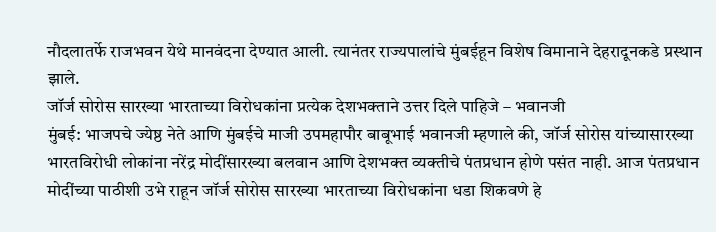नौदलातर्फे राजभवन येथे मानवंदना देण्यात आली. त्यानंतर राज्यपालांचे मुंबईहून विशेष विमानाने देहरादूनकडे प्रस्थान झाले.
जॉर्ज सोरोस सारख्या भारताच्या विरोधकांना प्रत्येक देशभक्ताने उत्तर दिले पाहिजे – भवानजी
मुंबई: भाजपचे ज्येष्ठ नेते आणि मुंबईचे माजी उपमहापौर बाबूभाई भवानजी म्हणाले की, जॉर्ज सोरोस यांच्यासारख्या भारतविरोधी लोकांना नरेंद्र मोदींसारख्या बलवान आणि देशभक्त व्यक्तीचे पंतप्रधान होणे पसंत नाही. आज पंतप्रधान मोदींच्या पाठीशी उभे राहून जॉर्ज सोरोस सारख्या भारताच्या विरोधकांना धडा शिकवणे हे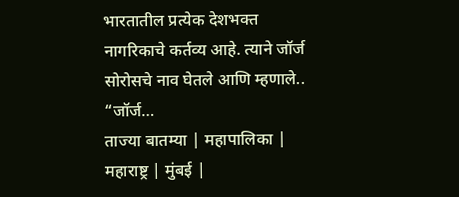भारतातील प्रत्येक देशभक्त नागरिकाचे कर्तव्य आहे. त्याने जॉर्ज सोरोसचे नाव घेतले आणि म्हणाले.. “जॉर्ज…
ताज्या बातम्या | महापालिका | महाराष्ट्र | मुंबई |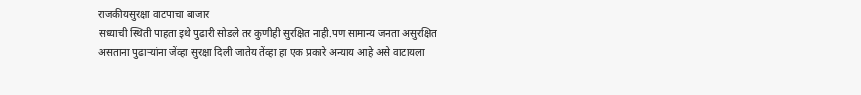राजकीयसुरक्षा वाटपाचा बाजार
सध्याची स्थिती पाहता इथे पुढारी सोडले तर कुणीही सुरक्षित नाही.पण सामान्य जनता असुरक्षित असताना पुढाऱ्यांना जेंव्हा सुरक्षा दिली जातेय तेंव्हा हा एक प्रकारे अन्याय आहे असे वाटायला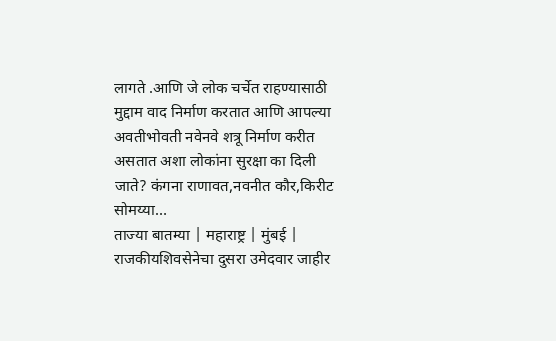लागते .आणि जे लोक चर्चेत राहण्यासाठी मुद्दाम वाद निर्माण करतात आणि आपल्या अवतीभोवती नवेनवे शत्रू निर्माण करीत असतात अशा लोकांना सुरक्षा का दिली जाते? कंगना राणावत,नवनीत कौर,किरीट सोमय्या…
ताज्या बातम्या | महाराष्ट्र | मुंबई | राजकीयशिवसेनेचा दुसरा उमेदवार जाहीर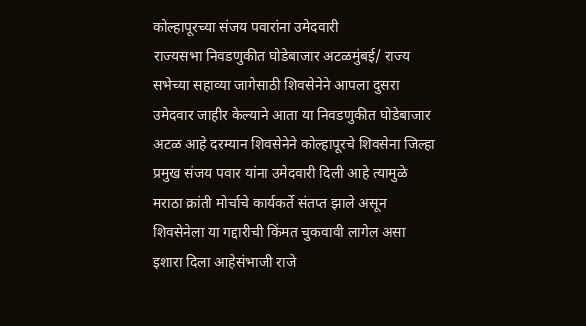कोल्हापूरच्या संजय पवारांना उमेदवारी
राज्यसभा निवडणुकीत घोडेबाजार अटळमुंबई/ राज्य सभेच्या सहाव्या जागेसाठी शिवसेनेने आपला दुसरा उमेदवार जाहीर केल्याने आता या निवडणुकीत घोडेबाजार अटळ आहे दरम्यान शिवसेनेने कोल्हापूरचे शिवसेना जिल्हा प्रमुख संजय पवार यांना उमेदवारी दिली आहे त्यामुळे मराठा क्रांती मोर्चाचे कार्यकर्ते संतप्त झाले असून शिवसेनेला या गद्दारीची किंमत चुकवावी लागेल असा इशारा दिला आहेसंभाजी राजे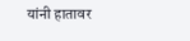यांनी हातावर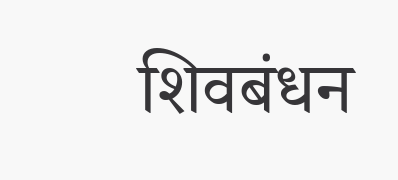शिवबंधन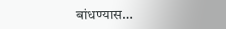बांधण्यास…